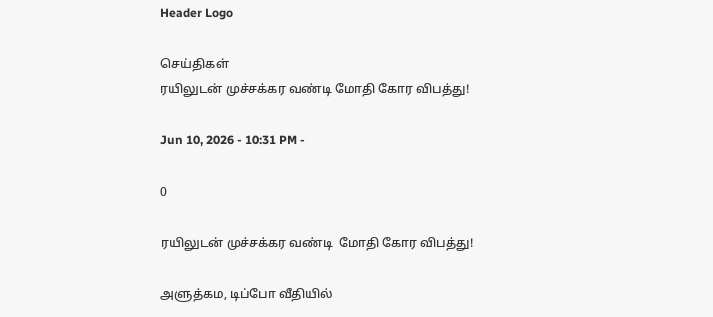Header Logo

செய்திகள்
ரயிலுடன் முச்சக்கர வண்டி மோதி கோர விபத்து!

Jun 10, 2026 - 10:31 PM -

0

ரயிலுடன் முச்சக்கர வண்டி  மோதி கோர விபத்து!

அளுத்கம, டிப்போ வீதியில்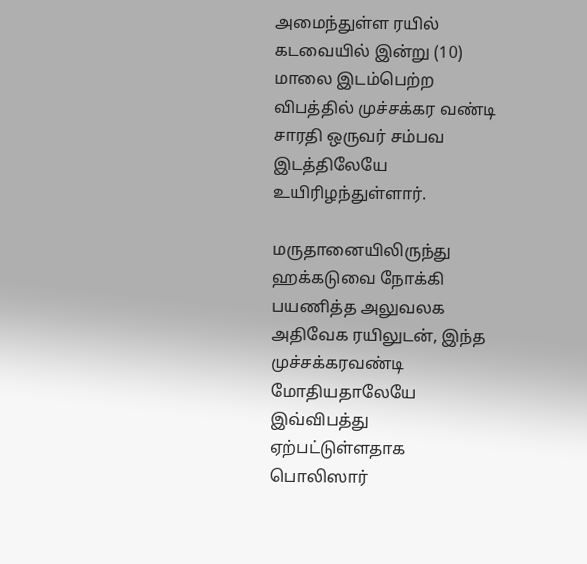அமைந்துள்ள ரயில் கடவையில் இன்று (10) மாலை இடம்பெற்ற விபத்தில் முச்சக்கர வண்டி சாரதி ஒருவர் சம்பவ இடத்திலேயே உயிரிழந்துள்ளார்.

மருதானையிலிருந்து ஹக்கடுவை நோக்கி பயணித்த அலுவலக அதிவேக ரயிலுடன், இந்த முச்சக்கரவண்டி மோதியதாலேயே இவ்விபத்து ஏற்பட்டுள்ளதாக பொலிஸார்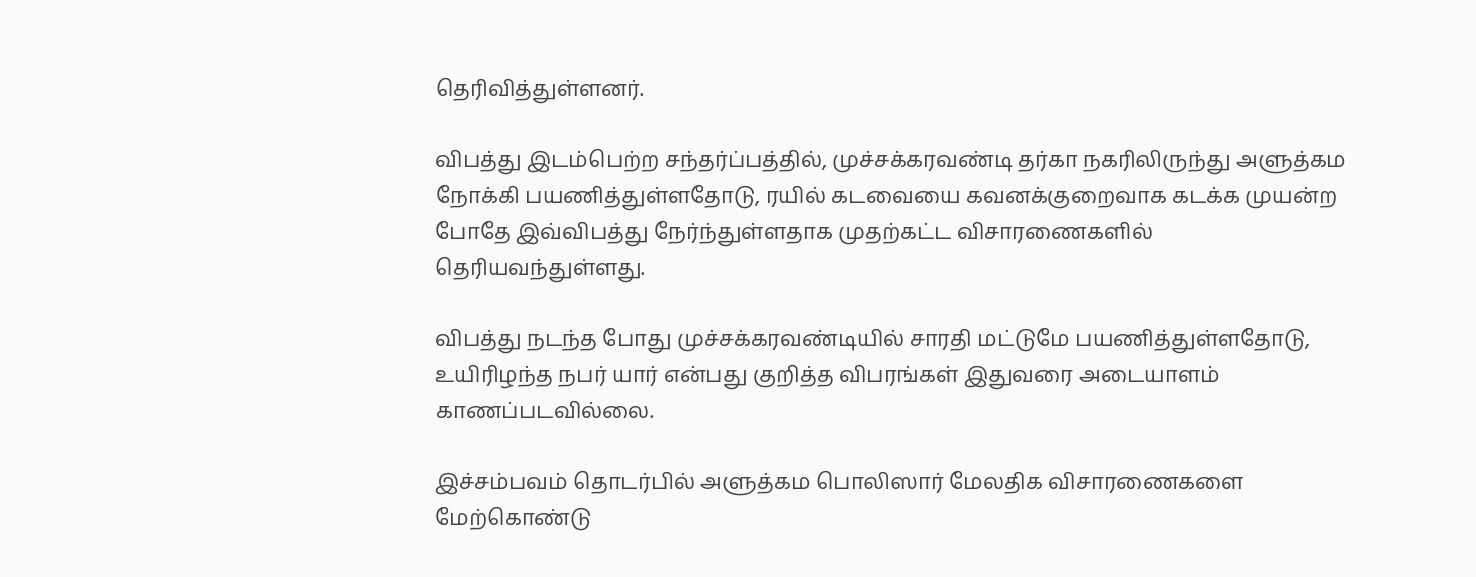தெரிவித்துள்ளனர்.

விபத்து இடம்பெற்ற சந்தர்ப்பத்தில், முச்சக்கரவண்டி தர்கா நகரிலிருந்து அளுத்கம நோக்கி பயணித்துள்ளதோடு, ரயில் கடவையை கவனக்குறைவாக கடக்க முயன்ற போதே இவ்விபத்து நேர்ந்துள்ளதாக முதற்கட்ட விசாரணைகளில் தெரியவந்துள்ளது.

விபத்து நடந்த போது முச்சக்கரவண்டியில் சாரதி மட்டுமே பயணித்துள்ளதோடு, உயிரிழந்த நபர் யார் என்பது குறித்த விபரங்கள் இதுவரை அடையாளம் காணப்படவில்லை.

இச்சம்பவம் தொடர்பில் அளுத்கம பொலிஸார் மேலதிக விசாரணைகளை மேற்கொண்டு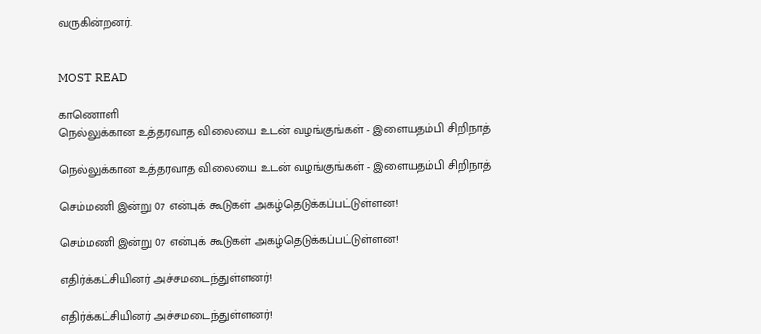வருகின்றனர்.


MOST READ

காணொளி
நெல்லுக்கான உத்தரவாத விலையை உடன் வழங்குங்கள் - இளையதம்பி சிறிநாத்

நெல்லுக்கான உத்தரவாத விலையை உடன் வழங்குங்கள் - இளையதம்பி சிறிநாத்

செம்மணி இன்று 07 என்புக் கூடுகள் அகழ்தெடுக்கப்பட்டுள்ளன!

செம்மணி இன்று 07 என்புக் கூடுகள் அகழ்தெடுக்கப்பட்டுள்ளன!

எதிர்க்கட்சியினர் அச்சமடைந்துள்ளனர்!

எதிர்க்கட்சியினர் அச்சமடைந்துள்ளனர்!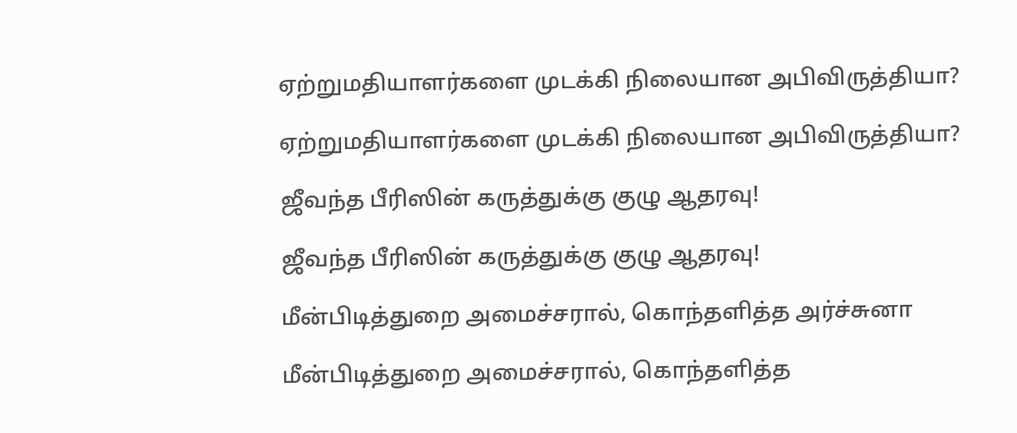ஏற்றுமதியாளர்களை முடக்கி நிலையான அபிவிருத்தியா?

ஏற்றுமதியாளர்களை முடக்கி நிலையான அபிவிருத்தியா?

ஜீவந்த பீரிஸின் கருத்துக்கு குழு ஆதரவு!

ஜீவந்த பீரிஸின் கருத்துக்கு குழு ஆதரவு!

மீன்பிடித்துறை அமைச்சரால், கொந்தளித்த அர்ச்சுனா

மீன்பிடித்துறை அமைச்சரால், கொந்தளித்த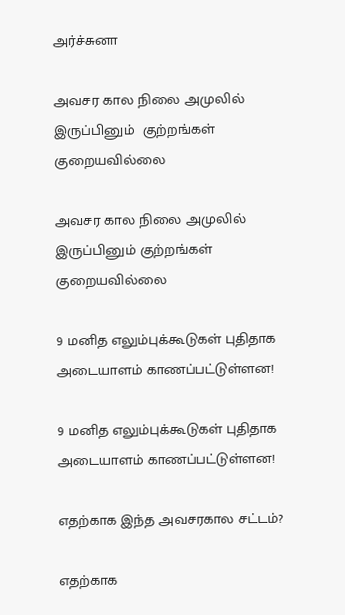அர்ச்சுனா

அவசர கால நிலை அமுலில் இருப்பினும்  குற்றங்கள் குறையவில்லை

அவசர கால நிலை அமுலில் இருப்பினும் குற்றங்கள் குறையவில்லை

9 மனித எலும்புக்கூடுகள் புதிதாக அடையாளம் காணப்பட்டுள்ளன!

9 மனித எலும்புக்கூடுகள் புதிதாக அடையாளம் காணப்பட்டுள்ளன!

எதற்காக இந்த அவசரகால சட்டம்?

எதற்காக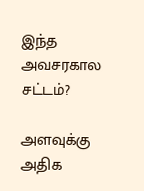இந்த அவசரகால சட்டம்?

அளவுக்கு அதிக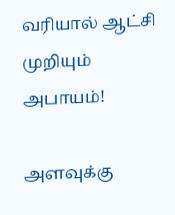வரியால் ஆட்சி முறியும் அபாயம்!

அளவுக்கு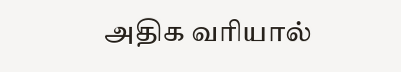அதிக வரியால்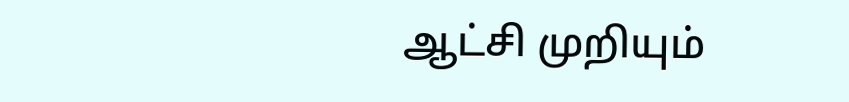ஆட்சி முறியும்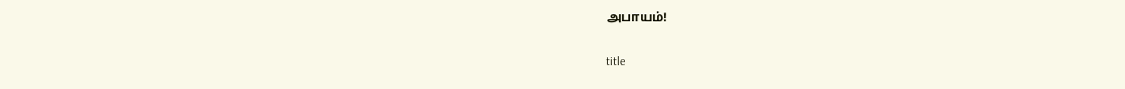அபாயம்!

title